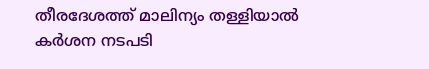തീരദേശത്ത് മാലിന്യം തള്ളിയാൽ കർശന നടപടി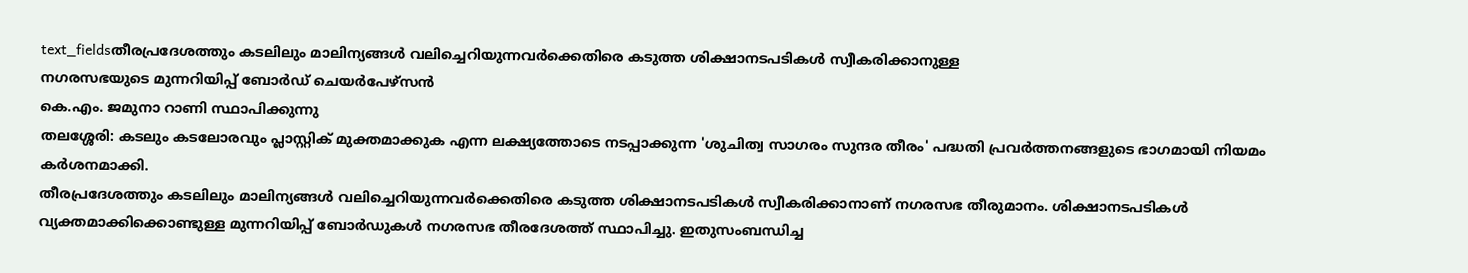text_fieldsതീരപ്രദേശത്തും കടലിലും മാലിന്യങ്ങൾ വലിച്ചെറിയുന്നവർക്കെതിരെ കടുത്ത ശിക്ഷാനടപടികൾ സ്വീകരിക്കാനുള്ള
നഗരസഭയുടെ മുന്നറിയിപ്പ് ബോർഡ് ചെയർപേഴ്സൻ
കെ.എം. ജമുനാ റാണി സ്ഥാപിക്കുന്നു
തലശ്ശേരി: കടലും കടലോരവും പ്ലാസ്റ്റിക് മുക്തമാക്കുക എന്ന ലക്ഷ്യത്തോടെ നടപ്പാക്കുന്ന 'ശുചിത്വ സാഗരം സുന്ദര തീരം' പദ്ധതി പ്രവർത്തനങ്ങളുടെ ഭാഗമായി നിയമം കർശനമാക്കി.
തീരപ്രദേശത്തും കടലിലും മാലിന്യങ്ങൾ വലിച്ചെറിയുന്നവർക്കെതിരെ കടുത്ത ശിക്ഷാനടപടികൾ സ്വീകരിക്കാനാണ് നഗരസഭ തീരുമാനം. ശിക്ഷാനടപടികൾ വ്യക്തമാക്കിക്കൊണ്ടുള്ള മുന്നറിയിപ്പ് ബോർഡുകൾ നഗരസഭ തീരദേശത്ത് സ്ഥാപിച്ചു. ഇതുസംബന്ധിച്ച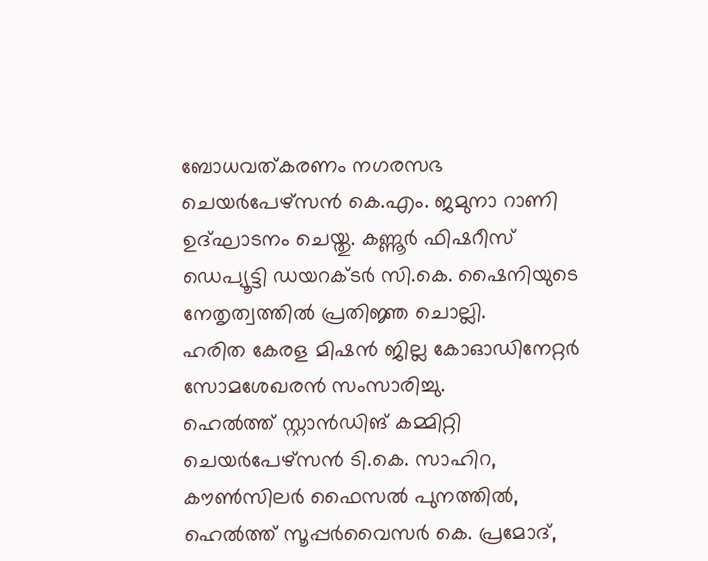ബോധവത്കരണം നഗരസഭ ചെയർപേഴ്സൻ കെ.എം. ജമുനാ റാണി ഉദ്ഘാടനം ചെയ്തു. കണ്ണൂർ ഫിഷറീസ് ഡെപ്യൂട്ടി ഡയറക്ടർ സി.കെ. ഷൈനിയുടെ നേതൃത്വത്തിൽ പ്രതിജ്ഞ ചൊല്ലി.
ഹരിത കേരള മിഷൻ ജില്ല കോഓഡിനേറ്റർ സോമശേഖരൻ സംസാരിച്ചു.
ഹെൽത്ത് സ്റ്റാൻഡിങ് കമ്മിറ്റി ചെയർപേഴ്സൻ ടി.കെ. സാഹിറ, കൗൺസിലർ ഫൈസൽ പുനത്തിൽ, ഹെൽത്ത് സൂപ്പർവൈസർ കെ. പ്രമോദ്,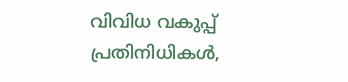വിവിധ വകുപ്പ് പ്രതിനിധികൾ,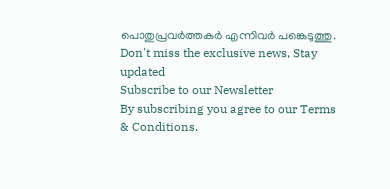പൊതുപ്രവർത്തകർ എന്നിവർ പങ്കെടുത്തു.
Don't miss the exclusive news, Stay updated
Subscribe to our Newsletter
By subscribing you agree to our Terms & Conditions.